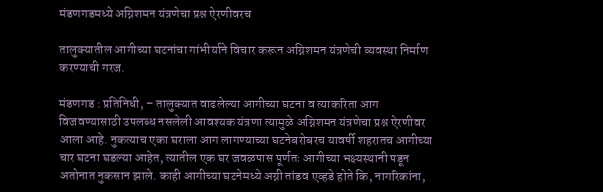मंडणगडमध्ये अग्निशमन यंत्रणेचा प्रश्न ऐरणीवरच

तालुक्यातील आगीच्या घटनांचा गांभीर्याने विचार करून अग्निशमन यंत्रणेची व्यवस्था निर्माण करण्याची गरज.

मंडणगड : प्रतिनिधी, – तालुक्यात वाढलेल्या आगीच्या घटना व त्याकरिता आग विजवण्यासाठी उपलब्ध नसलेली आवश्यक यंत्रणा त्यामुळे अग्निशमन यंत्रणेचा प्रश्न ऐरणीवर आला आहे. नुकत्याच एका घराला आग लागण्याच्या घटनेबरोबरच यावर्षी शहरातच आगीच्या चार घटना घडल्या आहेत, त्यातील एक घर जवळपास पूर्णतः आगीच्या भक्ष्यस्थानी पडून अतोनात नुकसान झाले. काही आगीच्या घटनेमध्ये अग्नी तांडव एव्हडे होते कि, नागरिकांना,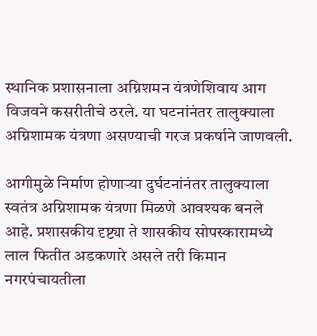स्थानिक प्रशासनाला अग्निशमन यंत्रणेशिवाय आग विजवने कसरीतीचे ठरले. या घटनांनंतर तालुक्याला अग्निशामक यंत्रणा असण्याची गरज प्रकर्षाने जाणवली.

आगीमुळे निर्माण होणाऱ्या दुर्घटनांनंतर तालुक्याला स्वतंत्र अग्निशामक यंत्रणा मिळणे आवश्यक बनले आहे. प्रशासकीय दृष्ट्या ते शासकीय सोपस्कारामध्ये लाल फितीत अडकणारे असले तरी किमान नगरपंचायतीला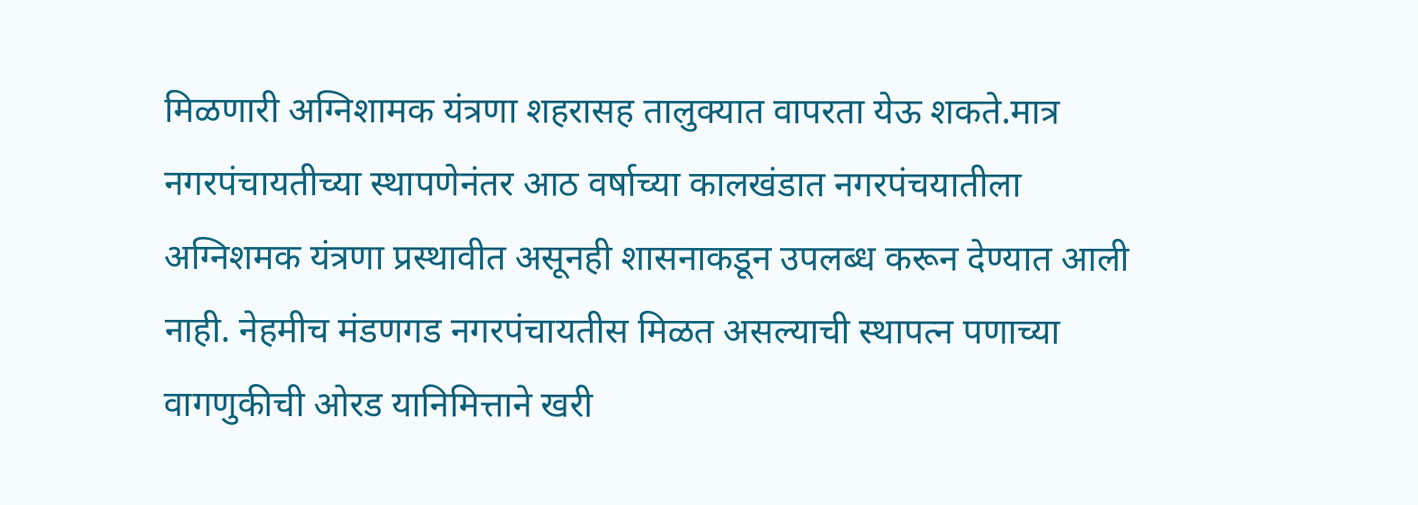मिळणारी अग्निशामक यंत्रणा शहरासह तालुक्यात वापरता येऊ शकते.मात्र नगरपंचायतीच्या स्थापणेनंतर आठ वर्षाच्या कालखंडात नगरपंचयातीला अग्निशमक यंत्रणा प्रस्थावीत असूनही शासनाकडून उपलब्ध करून देण्यात आली नाही. नेहमीच मंडणगड नगरपंचायतीस मिळत असल्याची स्थापत्न पणाच्या वागणुकीची ओरड यानिमित्ताने खरी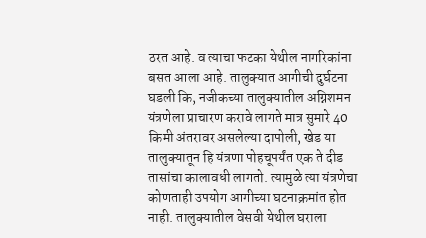ठरत आहे. व त्याचा फटका येथील नागरिकांना बसत आला आहे. तालुक्यात आगीची दुर्घटना घडली कि, नजीकच्या तालुक्यातील अग्निशमन यंत्रणेला प्राचारण करावे लागते मात्र सुमारे 40 किमी अंतरावर असलेल्या दापोली, खेड या तालुक्यातून हि यंत्रणा पोहचूपर्यंत एक ते दीड तासांचा कालावधी लागतो. त्यामुळे त्या यंत्रणेचा कोणताही उपयोग आगीच्या घटनाक्रमांत होत नाही. तालुक्यातील वेसवी येथील घराला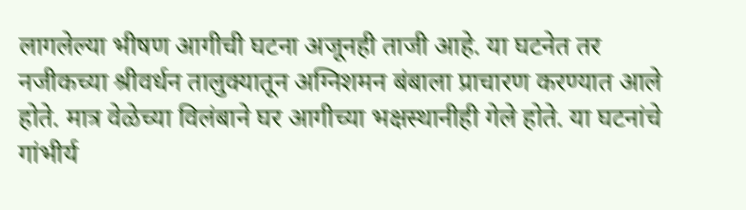लागलेल्या भीषण आगीची घटना अजूनही ताजी आहे. या घटनेत तर नजीकच्या श्रीवर्धन तालुक्यातून अग्निशमन बंबाला प्राचारण करण्यात आले होते. मात्र वेळेच्या विलंबाने घर आगीच्या भक्षस्थानीही गेले होते. या घटनांचे गांभीर्य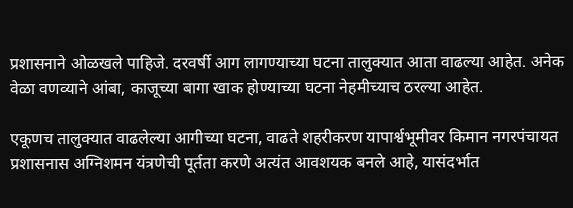प्रशासनाने ओळखले पाहिजे. दरवर्षी आग लागण्याच्या घटना तालुक्यात आता वाढल्या आहेत. अनेक वेळा वणव्याने आंबा, काजूच्या बागा खाक होण्याच्या घटना नेहमीच्याच ठरल्या आहेत.

एकूणच तालुक्यात वाढलेल्या आगीच्या घटना, वाढते शहरीकरण यापार्श्वभूमीवर किमान नगरपंचायत प्रशासनास अग्निशमन यंत्रणेची पूर्तता करणे अत्यंत आवशयक बनले आहे, यासंदर्भात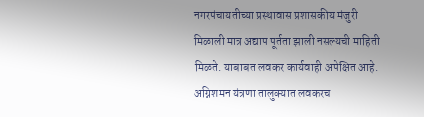नगरपंचायतीच्या प्रस्थावास प्रशासकीय मंजुरी मिळाली मात्र अद्याप पूर्तता झाली नसल्यची माहिती मिळते. याबाबत लवकर कार्यवाही अपेक्षित आहे. अग्निशमन यंत्रणा तालुक्यात लवकरच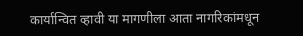कार्यान्वित व्हावी या मागणीला आता नागरिकांमधून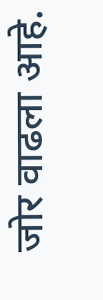जोर वाढला आहे.